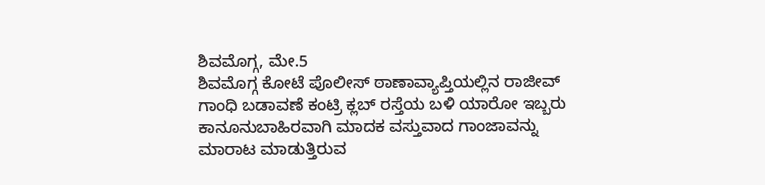ಶಿವಮೊಗ್ಗ, ಮೇ.5
ಶಿವಮೊಗ್ಗ ಕೋಟೆ ಪೊಲೀಸ್ ಠಾಣಾವ್ಯಾಪ್ತಿಯಲ್ಲಿನ ರಾಜೀವ್ ಗಾಂಧಿ ಬಡಾವಣೆ ಕಂಟ್ರಿ ಕ್ಲಬ್ ರಸ್ತೆಯ ಬಳಿ ಯಾರೋ ಇಬ್ಬರು ಕಾನೂನುಬಾಹಿರವಾಗಿ ಮಾದಕ ವಸ್ತುವಾದ ಗಾಂಜಾವನ್ನು ಮಾರಾಟ ಮಾಡುತ್ತಿರುವ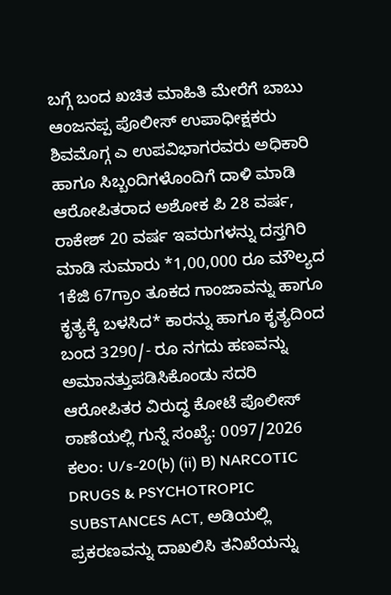ಬಗ್ಗೆ ಬಂದ ಖಚಿತ ಮಾಹಿತಿ ಮೇರೆಗೆ ಬಾಬು ಆಂಜನಪ್ಪ ಪೊಲೀಸ್ ಉಪಾಧೀಕ್ಷಕರು ಶಿವಮೊಗ್ಗ ಎ ಉಪವಿಭಾಗರವರು ಅಧಿಕಾರಿ ಹಾಗೂ ಸಿಬ್ಬಂದಿಗಳೊಂದಿಗೆ ದಾಳಿ ಮಾಡಿ ಆರೋಪಿತರಾದ ಅಶೋಕ ಪಿ 28 ವರ್ಷ, ರಾಕೇಶ್ 20 ವರ್ಷ ಇವರುಗಳನ್ನು ದಸ್ತಗಿರಿ ಮಾಡಿ ಸುಮಾರು *1,00,000 ರೂ ಮೌಲ್ಯದ 1ಕೆಜಿ 67ಗ್ರಾಂ ತೂಕದ ಗಾಂಜಾವನ್ನು ಹಾಗೂ ಕೃತ್ಯಕ್ಕೆ ಬಳಸಿದ* ಕಾರನ್ನು ಹಾಗೂ ಕೃತ್ಯದಿಂದ ಬಂದ 3290/- ರೂ ನಗದು ಹಣವನ್ನು ಅಮಾನತ್ತುಪಡಿಸಿಕೊಂಡು ಸದರಿ ಆರೋಪಿತರ ವಿರುದ್ಧ ಕೋಟೆ ಪೊಲೀಸ್ ಠಾಣೆಯಲ್ಲಿ ಗುನ್ನೆ ಸಂಖ್ಯೆ: 0097/2026 ಕಲಂ: U/s-20(b) (ii) B) NARCOTIC DRUGS & PSYCHOTROPIC SUBSTANCES ACT, ಅಡಿಯಲ್ಲಿ ಪ್ರಕರಣವನ್ನು ದಾಖಲಿಸಿ ತನಿಖೆಯನ್ನು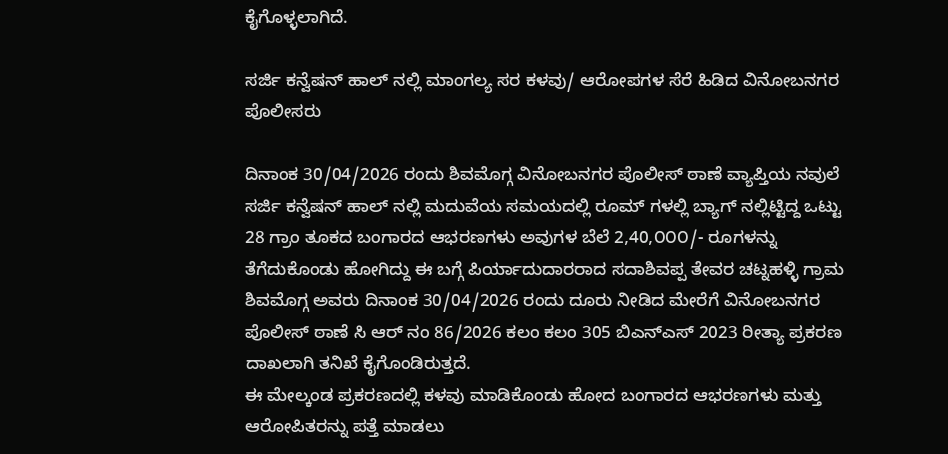ಕೈಗೊಳ್ಳಲಾಗಿದೆ.

ಸರ್ಜಿ ಕನ್ವೆಷನ್ ಹಾಲ್ ನಲ್ಲಿ ಮಾಂಗಲ್ಯ ಸರ ಕಳವು/ ಆರೋಪಗಳ ಸೆರೆ ಹಿಡಿದ ವಿನೋಬನಗರ ಪೊಲೀಸರು

ದಿನಾಂಕ 30/04/2026 ರಂದು ಶಿವಮೊಗ್ಗ ವಿನೋಬನಗರ ಪೊಲೀಸ್ ಠಾಣೆ ವ್ಯಾಪ್ತಿಯ ನವುಲೆ ಸರ್ಜಿ ಕನ್ವೆಷನ್ ಹಾಲ್ ನಲ್ಲಿ ಮದುವೆಯ ಸಮಯದಲ್ಲಿ ರೂಮ್ ಗಳಲ್ಲಿ ಬ್ಯಾಗ್ ನಲ್ಲಿಟ್ಟಿದ್ದ ಒಟ್ಟು 28 ಗ್ರಾಂ ತೂಕದ ಬಂಗಾರದ ಆಭರಣಗಳು ಅವುಗಳ ಬೆಲೆ 2,40,೦೦೦/- ರೂಗಳನ್ನು ತೆಗೆದುಕೊಂಡು ಹೋಗಿದ್ದು ಈ ಬಗ್ಗೆ ಪಿರ್ಯಾದುದಾರರಾದ ಸದಾಶಿವಪ್ಪ ತೇವರ ಚಟ್ನಹಳ್ಳಿ ಗ್ರಾಮ ಶಿವಮೊಗ್ಗ ಅವರು ದಿನಾಂಕ 30/04/2026 ರಂದು ದೂರು ನೀಡಿದ ಮೇರೆಗೆ ವಿನೋಬನಗರ ಪೊಲೀಸ್ ಠಾಣೆ ಸಿ ಆರ್ ನಂ 86/2026 ಕಲಂ ಕಲಂ 305 ಬಿಎನ್ಎಸ್ 2023 ರೀತ್ಯಾ ಪ್ರಕರಣ ದಾಖಲಾಗಿ ತನಿಖೆ ಕೈಗೊಂಡಿರುತ್ತದೆ.
ಈ ಮೇಲ್ಕಂಡ ಪ್ರಕರಣದಲ್ಲಿ ಕಳವು ಮಾಡಿಕೊಂಡು ಹೋದ ಬಂಗಾರದ ಆಭರಣಗಳು ಮತ್ತು ಆರೋಪಿತರನ್ನು ಪತ್ತೆ ಮಾಡಲು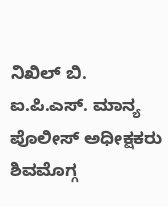ನಿಖಿಲ್ ಬಿ. ಐ.ಪಿ.ಎಸ್. ಮಾನ್ಯ ಪೊಲೀಸ್ ಅಧೀಕ್ಷಕರು ಶಿವಮೊಗ್ಗ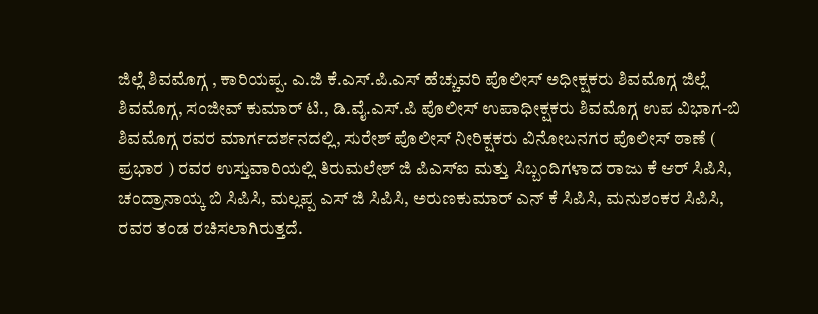ಜಿಲ್ಲೆ ಶಿವಮೊಗ್ಗ , ಕಾರಿಯಪ್ಪ. ಎ.ಜಿ ಕೆ.ಎಸ್.ಪಿ.ಎಸ್ ಹೆಚ್ಚುವರಿ ಪೊಲೀಸ್ ಅಧೀಕ್ಷಕರು ಶಿವಮೊಗ್ಗ ಜಿಲ್ಲೆ ಶಿವಮೊಗ್ಗ, ಸಂಜೀವ್ ಕುಮಾರ್ ಟಿ., ಡಿ.ವೈ.ಎಸ್.ಪಿ ಪೊಲೀಸ್ ಉಪಾಧೀಕ್ಷಕರು ಶಿವಮೊಗ್ಗ ಉಪ ವಿಭಾಗ-ಬಿ ಶಿವಮೊಗ್ಗ ರವರ ಮಾರ್ಗದರ್ಶನದಲ್ಲಿ, ಸುರೇಶ್ ಪೊಲೀಸ್ ನೀರಿಕ್ಷಕರು ವಿನೋಬನಗರ ಪೊಲೀಸ್ ಠಾಣೆ ( ಪ್ರಭಾರ ) ರವರ ಉಸ್ತುವಾರಿಯಲ್ಲಿ ತಿರುಮಲೇಶ್ ಜಿ ಪಿಎಸ್ಐ ಮತ್ತು ಸಿಬ್ಬಂದಿಗಳಾದ ರಾಜು ಕೆ ಆರ್ ಸಿಪಿಸಿ, ಚಂದ್ರಾನಾಯ್ಕ ಬಿ ಸಿಪಿಸಿ, ಮಲ್ಲಪ್ಪ ಎಸ್ ಜಿ ಸಿಪಿಸಿ, ಅರುಣಕುಮಾರ್ ಎನ್ ಕೆ ಸಿಪಿಸಿ, ಮನುಶಂಕರ ಸಿಪಿಸಿ, ರವರ ತಂಡ ರಚಿಸಲಾಗಿರುತ್ತದೆ.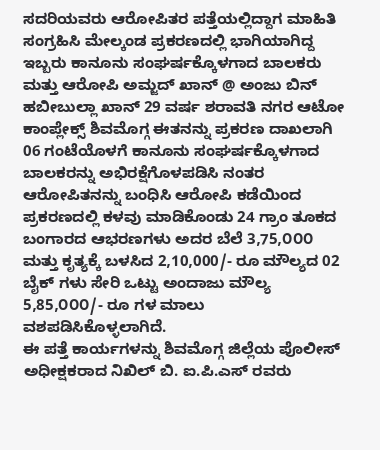ಸದರಿಯವರು ಆರೋಪಿತರ ಪತ್ತೆಯಲ್ಲಿದ್ದಾಗ ಮಾಹಿತಿ ಸಂಗ್ರಹಿಸಿ ಮೇಲ್ಕಂಡ ಪ್ರಕರಣದಲ್ಲಿ ಭಾಗಿಯಾಗಿದ್ದ ಇಬ್ಬರು ಕಾನೂನು ಸಂಘರ್ಷಕ್ಕೊಳಗಾದ ಬಾಲಕರು ಮತ್ತು ಆರೋಪಿ ಅಮ್ಜದ್ ಖಾನ್ @ ಅಂಜು ಬಿನ್ ಹಬೀಬುಲ್ಲಾ ಖಾನ್ 29 ವರ್ಷ ಶರಾವತಿ ನಗರ ಆಟೋ ಕಾಂಪ್ಲೇಕ್ಸ್ ಶಿವಮೊಗ್ಗ ಈತನನ್ನು ಪ್ರಕರಣ ದಾಖಲಾಗಿ 06 ಗಂಟೆಯೊಳಗೆ ಕಾನೂನು ಸಂಘರ್ಷಕ್ಕೊಳಗಾದ ಬಾಲಕರನ್ನು ಅಭಿರಕ್ಷೆಗೊಳಪಡಿಸಿ ನಂತರ ಆರೋಪಿತನನ್ನು ಬಂಧಿಸಿ ಆರೋಪಿ ಕಡೆಯಿಂದ ಪ್ರಕರಣದಲ್ಲಿ ಕಳವು ಮಾಡಿಕೊಂಡು 24 ಗ್ರಾಂ ತೂಕದ ಬಂಗಾರದ ಆಭರಣಗಳು ಅದರ ಬೆಲೆ 3,75,೦೦೦ ಮತ್ತು ಕೃತ್ಯಕ್ಕೆ ಬಳಸಿದ 2,10,000/- ರೂ ಮೌಲ್ಯದ 02 ಬೈಕ್ ಗಳು ಸೇರಿ ಒಟ್ಟು ಅಂದಾಜು ಮೌಲ್ಯ 5,85,೦೦೦/- ರೂ ಗಳ ಮಾಲು ವಶಪಡಿಸಿಕೊಳ್ಳಲಾಗಿದೆ.
ಈ ಪತ್ತೆ ಕಾರ್ಯಗಳನ್ನು ಶಿವಮೊಗ್ಗ ಜಿಲ್ಲೆಯ ಪೊಲೀಸ್ ಅಧೀಕ್ಷಕರಾದ ನಿಖಿಲ್ ಬಿ. ಐ.ಪಿ.ಎಸ್ ರವರು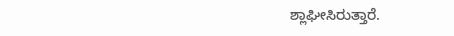ಶ್ಲಾಘೀಸಿರುತ್ತಾರೆ.